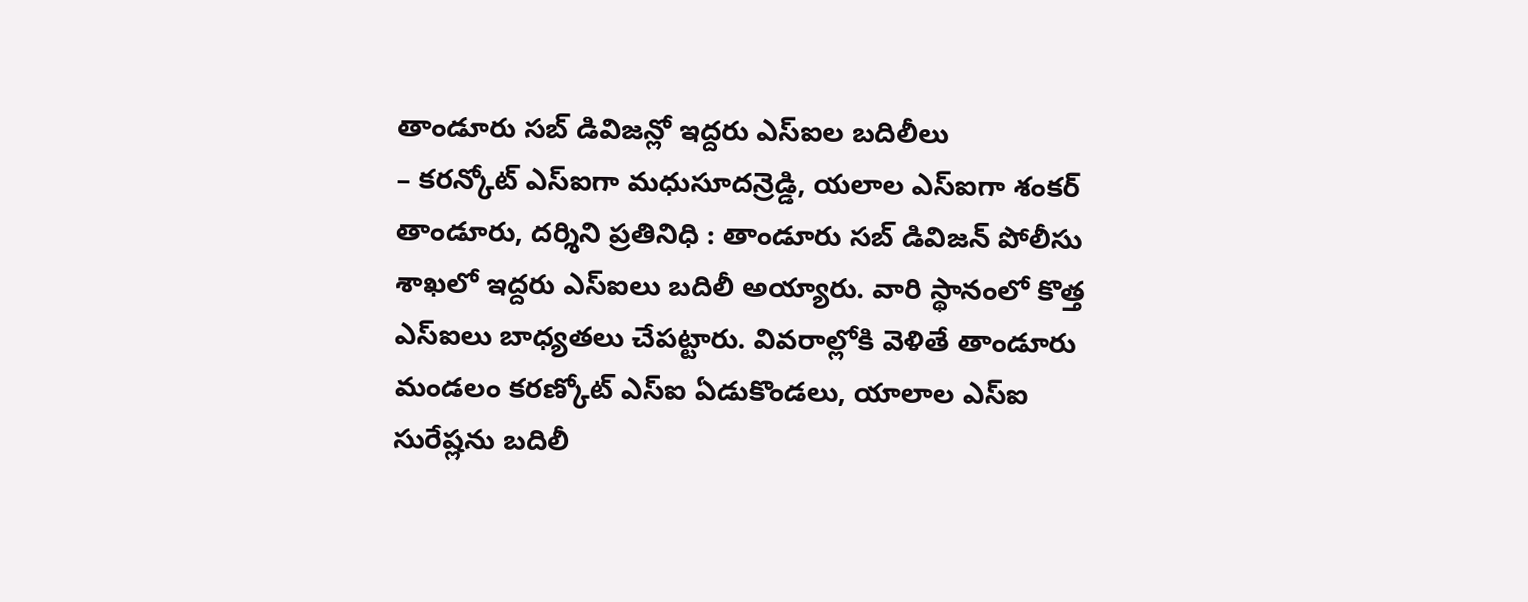తాండూరు సబ్ డివిజన్లో ఇద్దరు ఎస్ఐల బదిలీలు
– కరన్కోట్ ఎస్ఐగా మధుసూదన్రెడ్డి, యలాల ఎస్ఐగా శంకర్
తాండూరు, దర్శిని ప్రతినిధి : తాండూరు సబ్ డివిజన్ పోలీసు శాఖలో ఇద్దరు ఎస్ఐలు బదిలీ అయ్యారు. వారి స్థానంలో కొత్త ఎస్ఐలు బాధ్యతలు చేపట్టారు. వివరాల్లోకి వెళితే తాండూరు మండలం కరణ్కోట్ ఎస్ఐ ఏడుకొండలు, యాలాల ఎస్ఐ సురేష్లను బదిలీ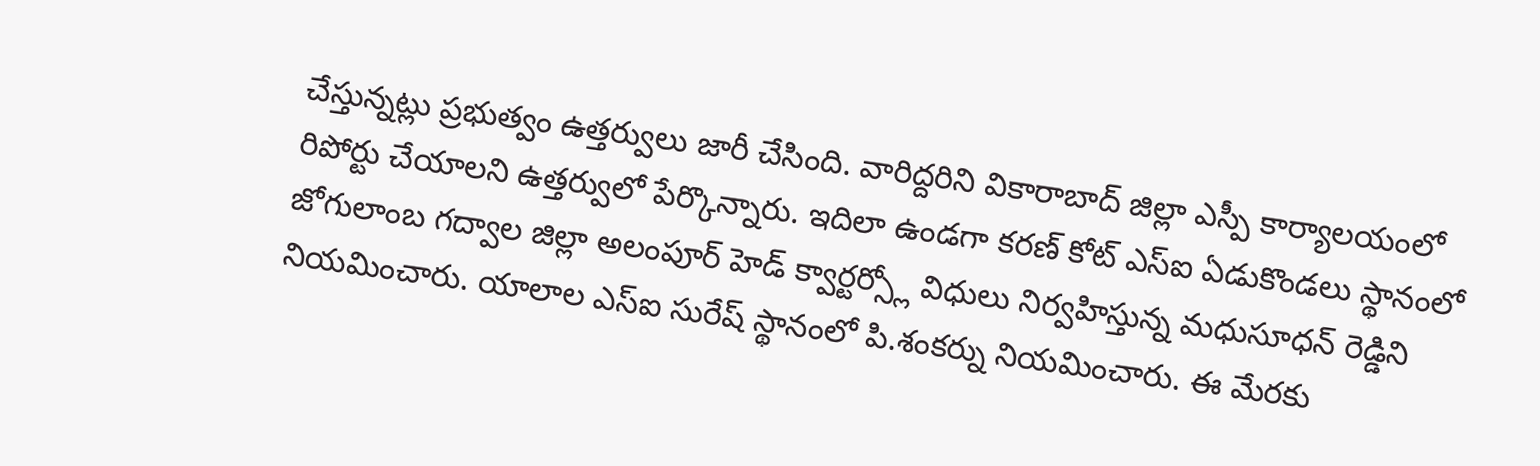చేస్తున్నట్లు ప్రభుత్వం ఉత్తర్వులు జారీ చేసింది. వారిద్దరిని వికారాబాద్ జిల్లా ఎస్పీ కార్యాలయంలో రిపోర్టు చేయాలని ఉత్తర్వులో పేర్కొన్నారు. ఇదిలా ఉండగా కరణ్ కోట్ ఎస్ఐ ఏడుకొండలు స్థానంలో జోగులాంబ గద్వాల జిల్లా అలంపూర్ హెడ్ క్వార్టర్స్లో విధులు నిర్వహిస్తున్న మధుసూధన్ రెడ్డిని నియమించారు. యాలాల ఎస్ఐ సురేష్ స్థానంలో పి.శంకర్ను నియమించారు. ఈ మేరకు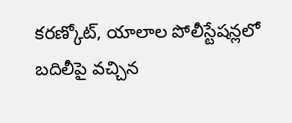కరణ్కోట్, యాలాల పోలీస్టేషన్లలో బదిలీపై వచ్చిన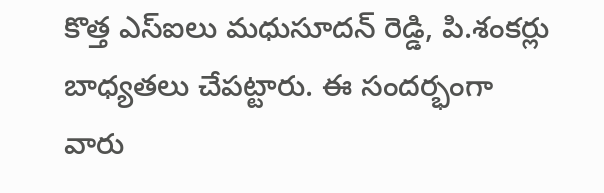కొత్త ఎస్ఐలు మధుసూదన్ రెడ్డి, పి.శంకర్లు బాధ్యతలు చేపట్టారు. ఈ సందర్భంగా వారు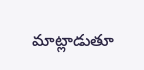మాట్లాడుతూ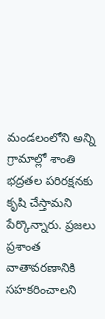మండలంలోని అన్ని గ్రామాల్లో శాంతి భద్రతల పరిరక్షనకు కృషి చేస్తామని పేర్కొన్నారు. ప్రజలు ప్రశాంత వాతావరణానికి సహకరించాలని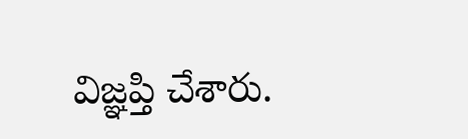విజ్ఞప్తి చేశారు.